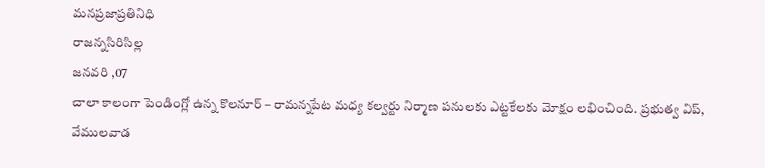మనప్రజాప్రతినిధి
రాజన్నసిరిసిల్ల
జనవరి ,07
చాలా కాలంగా పెండింగ్లో ఉన్న కొలనూర్ – రామన్నపేట మధ్య కల్వర్టు నిర్మాణ పనులకు ఎట్టకేలకు మోక్షం లభించింది. ప్రభుత్వ విప్, వేములవాడ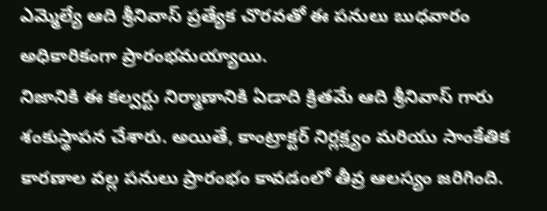ఎమ్మెల్యే ఆది శ్రీనివాస్ ప్రత్యేక చొరవతో ఈ పనులు బుధవారం అధికారికంగా ప్రారంభమయ్యాయి.
నిజానికి ఈ కల్వర్టు నిర్మాణానికి ఏడాది క్రితమే ఆది శ్రీనివాస్ గారు శంకుస్థాపన చేశారు. అయితే, కాంట్రాక్టర్ నిర్లక్ష్యం మరియు సాంకేతిక కారణాల వల్ల పనులు ప్రారంభం కావడంలో తీవ్ర ఆలస్యం జరిగింది.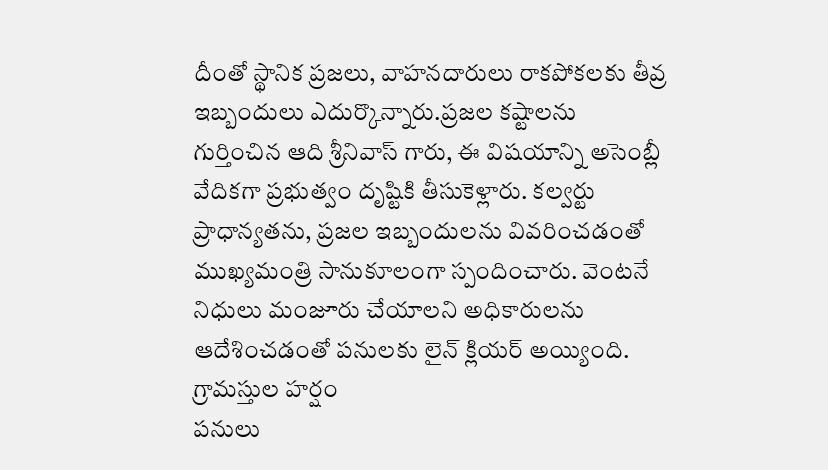దీంతో స్థానిక ప్రజలు, వాహనదారులు రాకపోకలకు తీవ్ర ఇబ్బందులు ఎదుర్కొన్నారు.ప్రజల కష్టాలను గుర్తించిన ఆది శ్రీనివాస్ గారు, ఈ విషయాన్ని అసెంబ్లీ వేదికగా ప్రభుత్వం దృష్టికి తీసుకెళ్లారు. కల్వర్టు ప్రాధాన్యతను, ప్రజల ఇబ్బందులను వివరించడంతో ముఖ్యమంత్రి సానుకూలంగా స్పందించారు. వెంటనే నిధులు మంజూరు చేయాలని అధికారులను ఆదేశించడంతో పనులకు లైన్ క్లియర్ అయ్యింది.
గ్రామస్తుల హర్షం
పనులు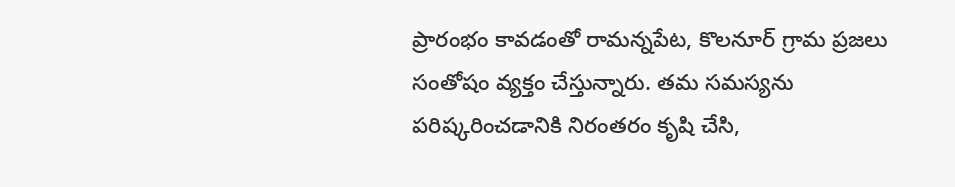ప్రారంభం కావడంతో రామన్నపేట, కొలనూర్ గ్రామ ప్రజలు సంతోషం వ్యక్తం చేస్తున్నారు. తమ సమస్యను పరిష్కరించడానికి నిరంతరం కృషి చేసి,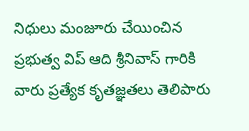నిధులు మంజూరు చేయించిన ప్రభుత్వ విప్ ఆది శ్రీనివాస్ గారికి వారు ప్రత్యేక కృతజ్ఞతలు తెలిపారు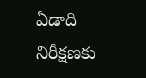ఏడాది నిరీక్షణకు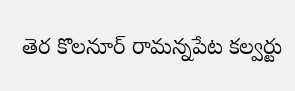తెర కొలనూర్ రామన్నపేట కల్వర్టు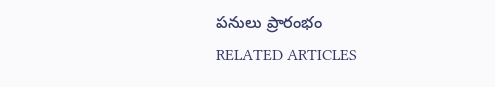పనులు ప్రారంభం
RELATED ARTICLES